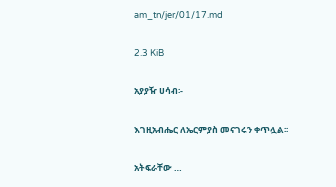am_tn/jer/01/17.md

2.3 KiB

አያያዥ ሀሳብ፡-

እገዚአብሔር ለኤርምያስ መናገሩን ቀጥሏል፡፡

አትፍራቸው …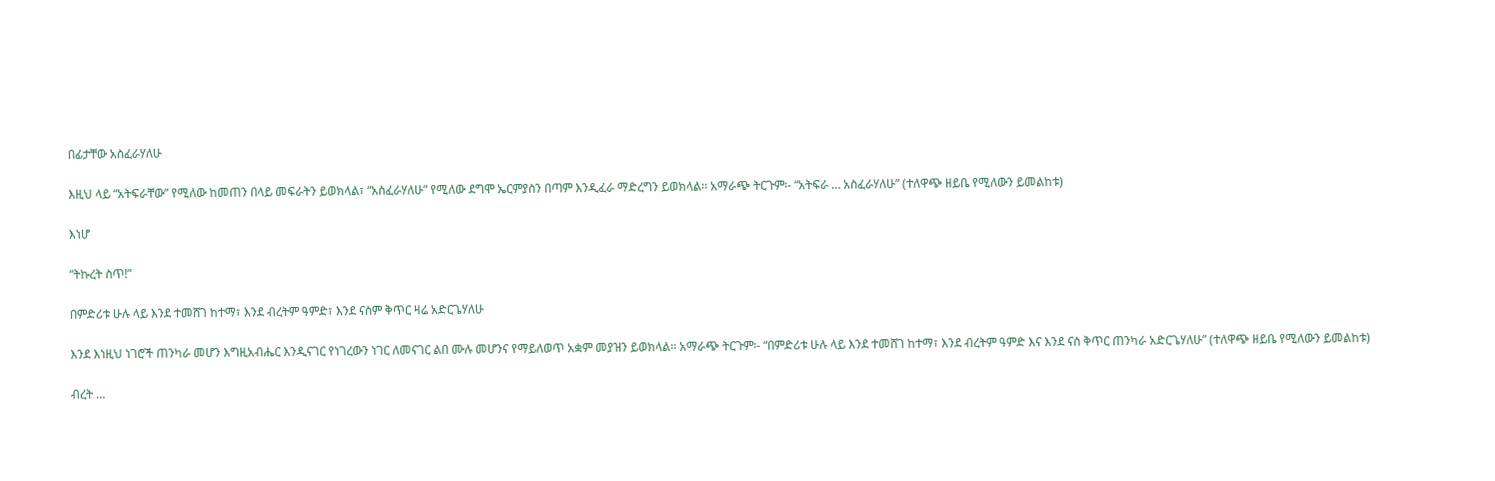በፊታቸው አስፈራሃለሁ

እዚህ ላይ “አትፍራቸው” የሚለው ከመጠን በላይ መፍራትን ይወክላል፣ “አስፈራሃለሁ” የሚለው ደግሞ ኤርምያስን በጣም እንዲፈራ ማድረግን ይወክላል፡፡ አማራጭ ትርጉም፡- “አትፍራ … አስፈራሃለሁ” (ተለዋጭ ዘይቤ የሚለውን ይመልከቱ)

እነሆ

“ትኩረት ስጥ!”

በምድሪቱ ሁሉ ላይ እንደ ተመሸገ ከተማ፣ እንደ ብረትም ዓምድ፣ እንደ ናስም ቅጥር ዛሬ አድርጌሃለሁ

እንደ እነዚህ ነገሮች ጠንካራ መሆን እግዚአብሔር እንዲናገር የነገረውን ነገር ለመናገር ልበ ሙሉ መሆንና የማይለወጥ አቋም መያዝን ይወክላል፡፡ አማራጭ ትርጉም፡- “በምድሪቱ ሁሉ ላይ እንደ ተመሸገ ከተማ፣ እንደ ብረትም ዓምድ እና እንደ ናስ ቅጥር ጠንካራ አድርጌሃለሁ” (ተለዋጭ ዘይቤ የሚለውን ይመልከቱ)

ብረት …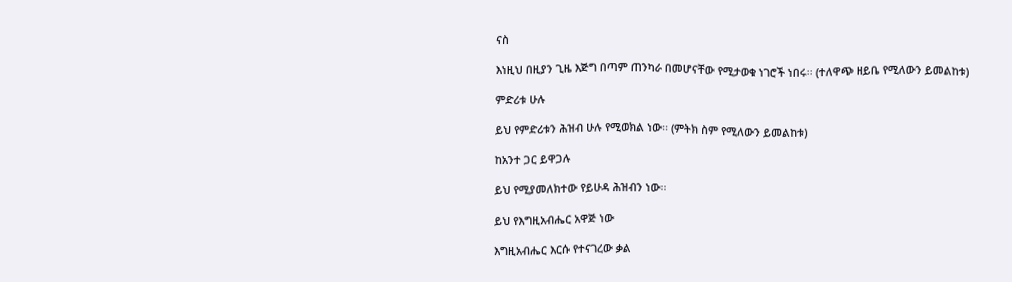ናስ

እነዚህ በዚያን ጊዜ እጅግ በጣም ጠንካራ በመሆናቸው የሚታወቁ ነገሮች ነበሩ፡፡ (ተለዋጭ ዘይቤ የሚለውን ይመልከቱ)

ምድሪቱ ሁሉ

ይህ የምድሪቱን ሕዝብ ሁሉ የሚወክል ነው፡፡ (ምትክ ስም የሚለውን ይመልከቱ)

ከአንተ ጋር ይዋጋሉ

ይህ የሚያመለክተው የይሁዳ ሕዝብን ነው፡፡

ይህ የእግዚአብሔር አዋጅ ነው

እግዚአብሔር እርሱ የተናገረው ቃል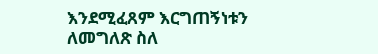እንደሚፈጸም እርግጠኝነቱን ለመግለጽ ስለ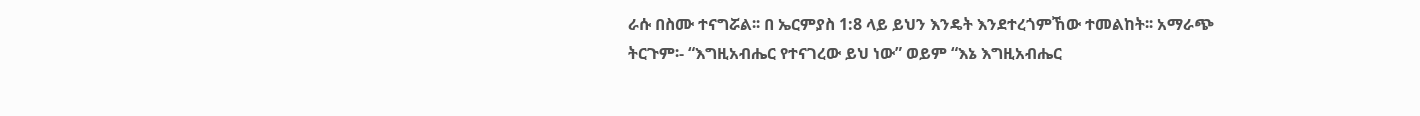ራሱ በስሙ ተናግሯል፡፡ በ ኤርምያስ 1:8 ላይ ይህን እንዴት እንደተረጎምኸው ተመልከት፡፡ አማራጭ ትርጉም፡- “እግዚአብሔር የተናገረው ይህ ነው” ወይም “እኔ እግዚአብሔር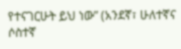የተናገርሁት ይህ ነው” (አንደኛ፣ ሁለተኛና ሶስተኛ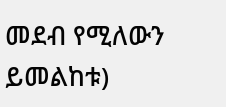መደብ የሚለውን ይመልከቱ)